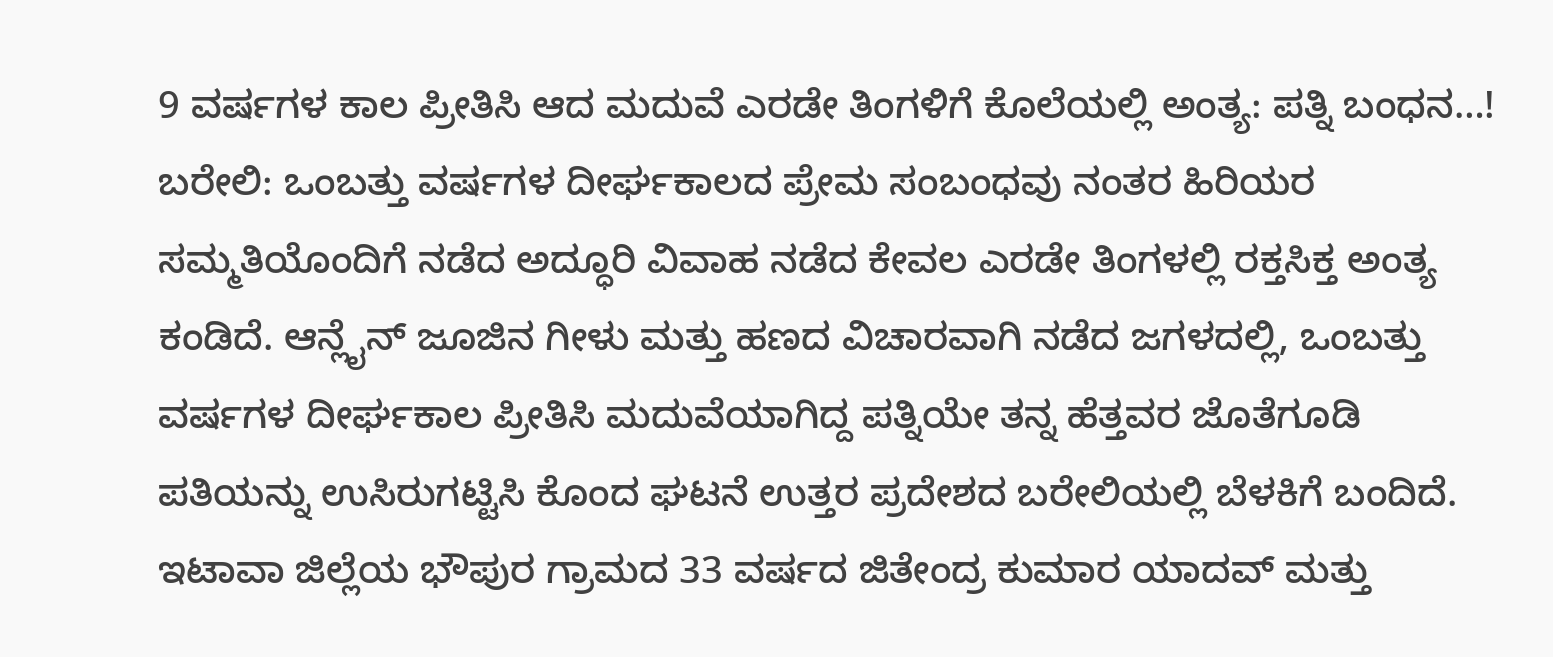9 ವರ್ಷಗಳ ಕಾಲ ಪ್ರೀತಿಸಿ ಆದ ಮದುವೆ ಎರಡೇ ತಿಂಗಳಿಗೆ ಕೊಲೆಯಲ್ಲಿ ಅಂತ್ಯ: ಪತ್ನಿ ಬಂಧನ…!
ಬರೇಲಿ: ಒಂಬತ್ತು ವರ್ಷಗಳ ದೀರ್ಘಕಾಲದ ಪ್ರೇಮ ಸಂಬಂಧವು ನಂತರ ಹಿರಿಯರ ಸಮ್ಮತಿಯೊಂದಿಗೆ ನಡೆದ ಅದ್ಧೂರಿ ವಿವಾಹ ನಡೆದ ಕೇವಲ ಎರಡೇ ತಿಂಗಳಲ್ಲಿ ರಕ್ತಸಿಕ್ತ ಅಂತ್ಯ ಕಂಡಿದೆ. ಆನ್ಲೈನ್ ಜೂಜಿನ ಗೀಳು ಮತ್ತು ಹಣದ ವಿಚಾರವಾಗಿ ನಡೆದ ಜಗಳದಲ್ಲಿ, ಒಂಬತ್ತು ವರ್ಷಗಳ ದೀರ್ಘಕಾಲ ಪ್ರೀತಿಸಿ ಮದುವೆಯಾಗಿದ್ದ ಪತ್ನಿಯೇ ತನ್ನ ಹೆತ್ತವರ ಜೊತೆಗೂಡಿ ಪತಿಯನ್ನು ಉಸಿರುಗಟ್ಟಿಸಿ ಕೊಂದ ಘಟನೆ ಉತ್ತರ ಪ್ರದೇಶದ ಬರೇಲಿಯಲ್ಲಿ ಬೆಳಕಿಗೆ ಬಂದಿದೆ.
ಇಟಾವಾ ಜಿಲ್ಲೆಯ ಭೌಪುರ ಗ್ರಾಮದ 33 ವರ್ಷದ ಜಿತೇಂದ್ರ ಕುಮಾರ ಯಾದವ್ ಮತ್ತು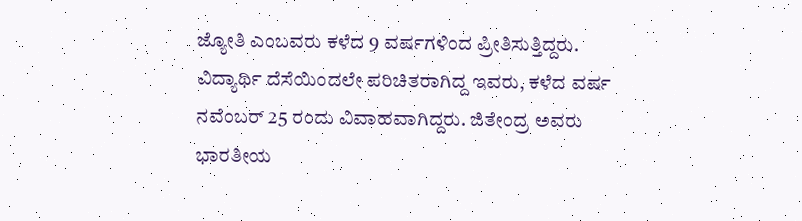ಜ್ಯೋತಿ ಎಂಬವರು ಕಳೆದ 9 ವರ್ಷಗಳಿಂದ ಪ್ರೀತಿಸುತ್ತಿದ್ದರು. ವಿದ್ಯಾರ್ಥಿ ದೆಸೆಯಿಂದಲೇ ಪರಿಚಿತರಾಗಿದ್ದ ಇವರು, ಕಳೆದ ವರ್ಷ ನವೆಂಬರ್ 25 ರಂದು ವಿವಾಹವಾಗಿದ್ದರು. ಜಿತೇಂದ್ರ ಅವರು ಭಾರತೀಯ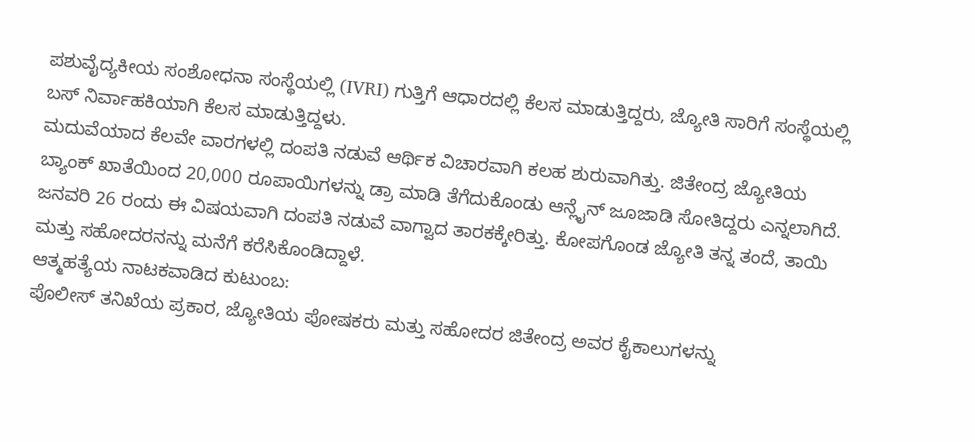ಪಶುವೈದ್ಯಕೀಯ ಸಂಶೋಧನಾ ಸಂಸ್ಥೆಯಲ್ಲಿ (IVRI) ಗುತ್ತಿಗೆ ಆಧಾರದಲ್ಲಿ ಕೆಲಸ ಮಾಡುತ್ತಿದ್ದರು, ಜ್ಯೋತಿ ಸಾರಿಗೆ ಸಂಸ್ಥೆಯಲ್ಲಿ ಬಸ್ ನಿರ್ವಾಹಕಿಯಾಗಿ ಕೆಲಸ ಮಾಡುತ್ತಿದ್ದಳು.
ಮದುವೆಯಾದ ಕೆಲವೇ ವಾರಗಳಲ್ಲಿ ದಂಪತಿ ನಡುವೆ ಆರ್ಥಿಕ ವಿಚಾರವಾಗಿ ಕಲಹ ಶುರುವಾಗಿತ್ತು. ಜಿತೇಂದ್ರ ಜ್ಯೋತಿಯ ಬ್ಯಾಂಕ್ ಖಾತೆಯಿಂದ 20,000 ರೂಪಾಯಿಗಳನ್ನು ಡ್ರಾ ಮಾಡಿ ತೆಗೆದುಕೊಂಡು ಆನ್ಲೈನ್ ಜೂಜಾಡಿ ಸೋತಿದ್ದರು ಎನ್ನಲಾಗಿದೆ.
ಜನವರಿ 26 ರಂದು ಈ ವಿಷಯವಾಗಿ ದಂಪತಿ ನಡುವೆ ವಾಗ್ವಾದ ತಾರಕಕ್ಕೇರಿತ್ತು. ಕೋಪಗೊಂಡ ಜ್ಯೋತಿ ತನ್ನ ತಂದೆ, ತಾಯಿ ಮತ್ತು ಸಹೋದರನನ್ನು ಮನೆಗೆ ಕರೆಸಿಕೊಂಡಿದ್ದಾಳೆ.
ಆತ್ಮಹತ್ಯೆಯ ನಾಟಕವಾಡಿದ ಕುಟುಂಬ:
ಪೊಲೀಸ್ ತನಿಖೆಯ ಪ್ರಕಾರ, ಜ್ಯೋತಿಯ ಪೋಷಕರು ಮತ್ತು ಸಹೋದರ ಜಿತೇಂದ್ರ ಅವರ ಕೈಕಾಲುಗಳನ್ನು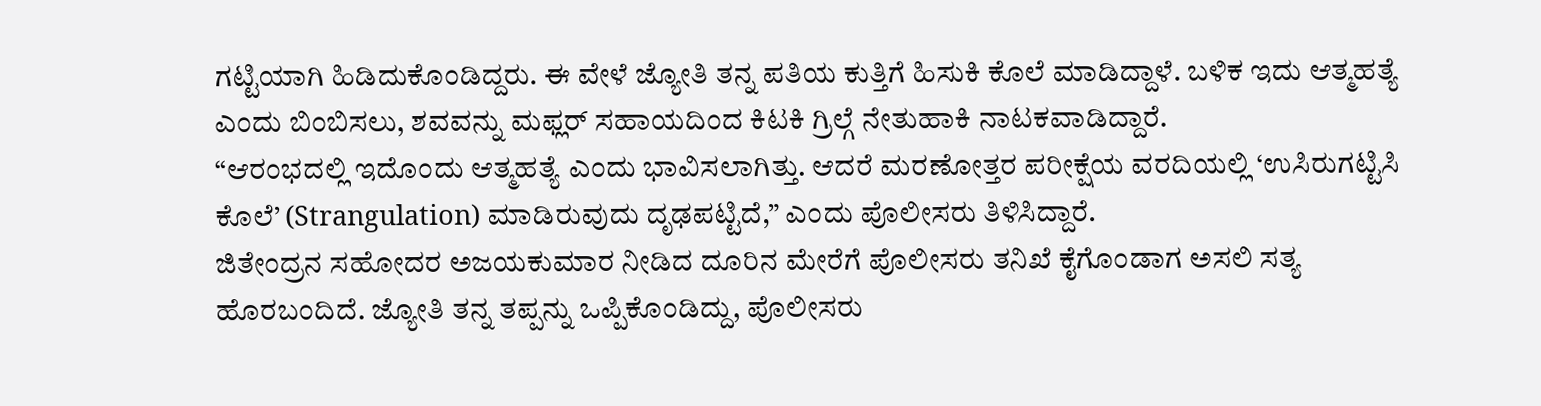ಗಟ್ಟಿಯಾಗಿ ಹಿಡಿದುಕೊಂಡಿದ್ದರು. ಈ ವೇಳೆ ಜ್ಯೋತಿ ತನ್ನ ಪತಿಯ ಕುತ್ತಿಗೆ ಹಿಸುಕಿ ಕೊಲೆ ಮಾಡಿದ್ದಾಳೆ. ಬಳಿಕ ಇದು ಆತ್ಮಹತ್ಯೆ ಎಂದು ಬಿಂಬಿಸಲು, ಶವವನ್ನು ಮಫ್ಲರ್ ಸಹಾಯದಿಂದ ಕಿಟಕಿ ಗ್ರಿಲ್ಗೆ ನೇತುಹಾಕಿ ನಾಟಕವಾಡಿದ್ದಾರೆ.
“ಆರಂಭದಲ್ಲಿ ಇದೊಂದು ಆತ್ಮಹತ್ಯೆ ಎಂದು ಭಾವಿಸಲಾಗಿತ್ತು. ಆದರೆ ಮರಣೋತ್ತರ ಪರೀಕ್ಷೆಯ ವರದಿಯಲ್ಲಿ ‘ಉಸಿರುಗಟ್ಟಿಸಿ ಕೊಲೆ’ (Strangulation) ಮಾಡಿರುವುದು ದೃಢಪಟ್ಟಿದೆ,” ಎಂದು ಪೊಲೀಸರು ತಿಳಿಸಿದ್ದಾರೆ.
ಜಿತೇಂದ್ರನ ಸಹೋದರ ಅಜಯಕುಮಾರ ನೀಡಿದ ದೂರಿನ ಮೇರೆಗೆ ಪೊಲೀಸರು ತನಿಖೆ ಕೈಗೊಂಡಾಗ ಅಸಲಿ ಸತ್ಯ ಹೊರಬಂದಿದೆ. ಜ್ಯೋತಿ ತನ್ನ ತಪ್ಪನ್ನು ಒಪ್ಪಿಕೊಂಡಿದ್ದು, ಪೊಲೀಸರು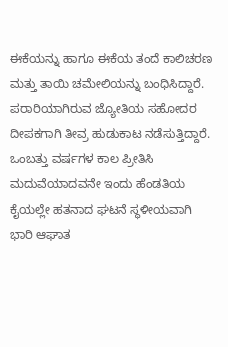ಈಕೆಯನ್ನು ಹಾಗೂ ಈಕೆಯ ತಂದೆ ಕಾಲಿಚರಣ ಮತ್ತು ತಾಯಿ ಚಮೇಲಿಯನ್ನು ಬಂಧಿಸಿದ್ದಾರೆ. ಪರಾರಿಯಾಗಿರುವ ಜ್ಯೋತಿಯ ಸಹೋದರ ದೀಪಕಗಾಗಿ ತೀವ್ರ ಹುಡುಕಾಟ ನಡೆಸುತ್ತಿದ್ದಾರೆ.
ಒಂಬತ್ತು ವರ್ಷಗಳ ಕಾಲ ಪ್ರೀತಿಸಿ ಮದುವೆಯಾದವನೇ ಇಂದು ಹೆಂಡತಿಯ ಕೈಯಲ್ಲೇ ಹತನಾದ ಘಟನೆ ಸ್ಥಳೀಯವಾಗಿ ಭಾರಿ ಆಘಾತ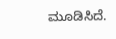ಮೂಡಿಸಿದೆ.